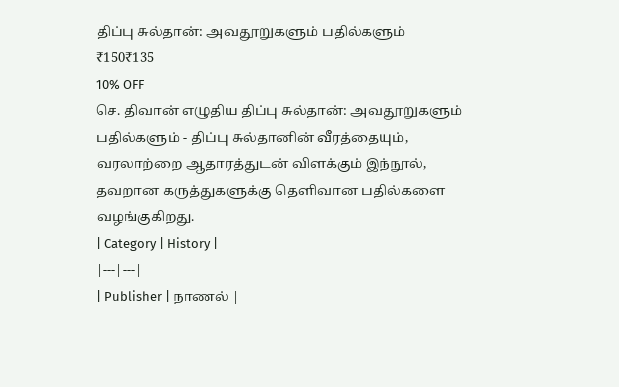திப்பு சுல்தான்: அவதூறுகளும் பதில்களும்
₹150₹135
10% OFF
செ. திவான் எழுதிய திப்பு சுல்தான்: அவதூறுகளும் பதில்களும் - திப்பு சுல்தானின் வீரத்தையும், வரலாற்றை ஆதாரத்துடன் விளக்கும் இந்நூல், தவறான கருத்துகளுக்கு தெளிவான பதில்களை வழங்குகிறது.
| Category | History |
|---|---|
| Publisher | நாணல் |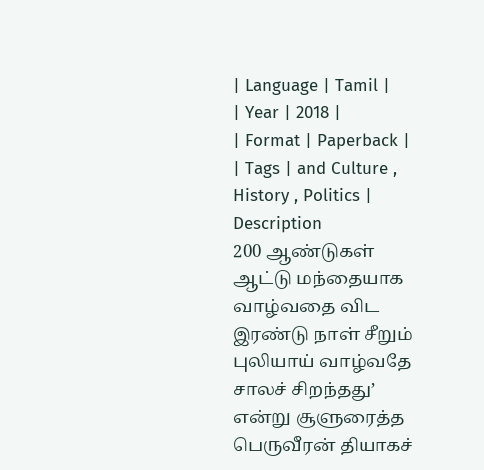| Language | Tamil |
| Year | 2018 |
| Format | Paperback |
| Tags | and Culture , History , Politics |
Description
200 ஆண்டுகள் ஆட்டு மந்தையாக வாழ்வதை விட இரண்டு நாள் சீறும் புலியாய் வாழ்வதே சாலச் சிறந்தது’ என்று சூளுரைத்த பெருவீரன் தியாகச்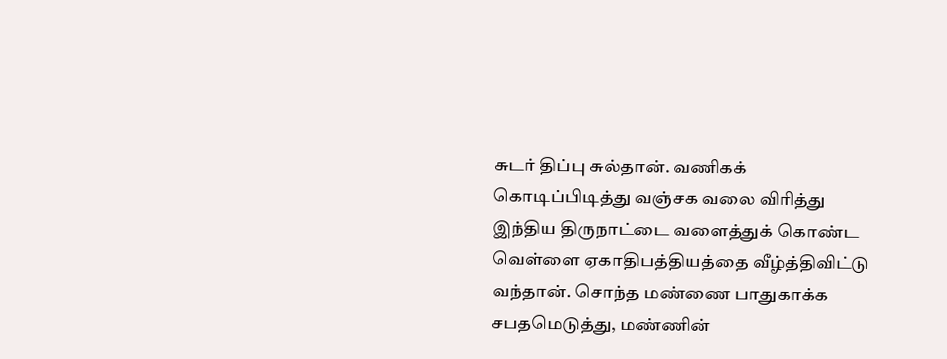சுடர் திப்பு சுல்தான். வணிகக் கொடிப்பிடித்து வஞ்சக வலை விரித்து இந்திய திருநாட்டை வளைத்துக் கொண்ட வெள்ளை ஏகாதிபத்தியத்தை வீழ்த்திவிட்டு வந்தான். சொந்த மண்ணை பாதுகாக்க சபதமெடுத்து, மண்ணின்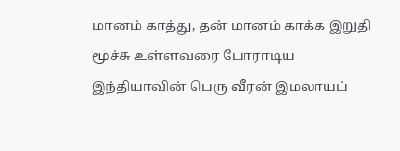மானம் காத்து, தன் மானம் காக்க இறுதி மூச்சு உள்ளவரை போராடிய இந்தியாவின் பெரு வீரன் இமலாயப்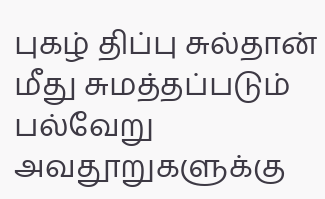புகழ் திப்பு சுல்தான் மீது சுமத்தப்படும் பல்வேறு அவதூறுகளுக்கு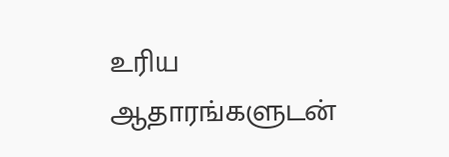உரிய ஆதாரங்களுடன்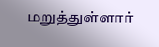மறுத்துள்ளார்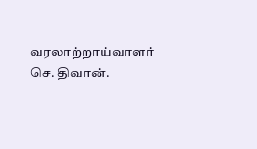வரலாற்றாய்வாளர்
செ. திவான்.